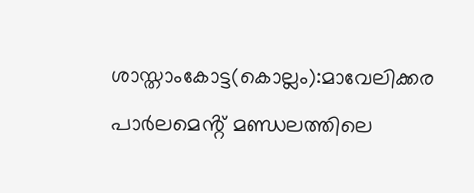ശാസ്താംകോട്ട(കൊല്ലം):മാവേലിക്കര പാർലമെൻ്റ് മണ്ഡലത്തിലെ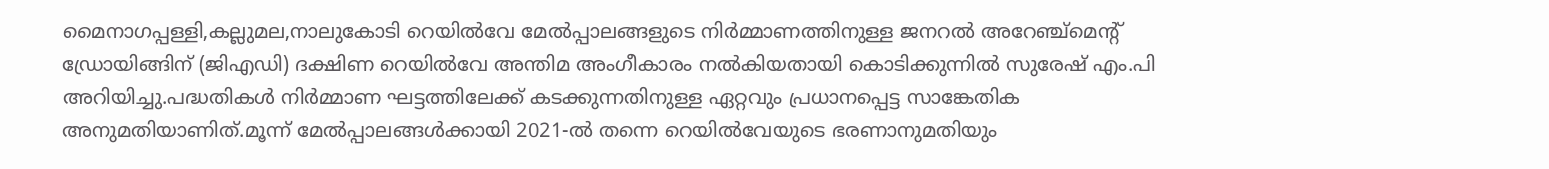മൈനാഗപ്പള്ളി,കല്ലുമല,നാലുകോടി റെയിൽവേ മേൽപ്പാലങ്ങളുടെ നിർമ്മാണത്തിനുള്ള ജനറൽ അറേഞ്ച്മെന്റ് ഡ്രോയിങ്ങിന് (ജിഎഡി) ദക്ഷിണ റെയിൽവേ അന്തിമ അംഗീകാരം നൽകിയതായി കൊടിക്കുന്നിൽ സുരേഷ് എം.പി അറിയിച്ചു.പദ്ധതികൾ നിർമ്മാണ ഘട്ടത്തിലേക്ക് കടക്കുന്നതിനുള്ള ഏറ്റവും പ്രധാനപ്പെട്ട സാങ്കേതിക അനുമതിയാണിത്.മൂന്ന് മേൽപ്പാലങ്ങൾക്കായി 2021-ൽ തന്നെ റെയിൽവേയുടെ ഭരണാനുമതിയും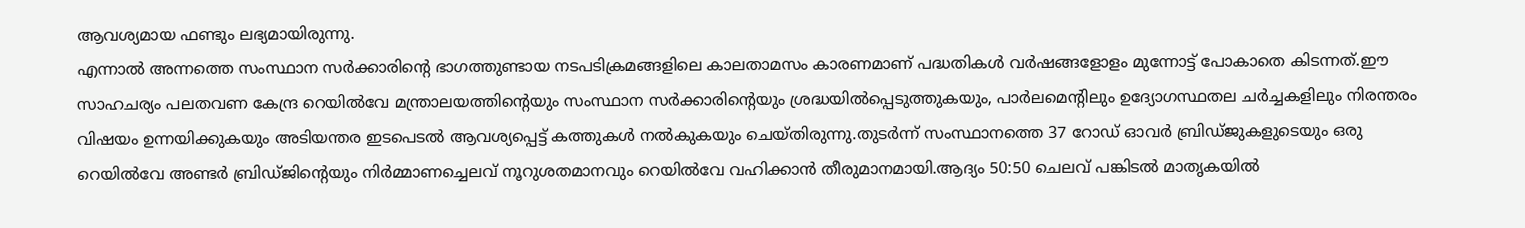ആവശ്യമായ ഫണ്ടും ലഭ്യമായിരുന്നു.
എന്നാൽ അന്നത്തെ സംസ്ഥാന സർക്കാരിന്റെ ഭാഗത്തുണ്ടായ നടപടിക്രമങ്ങളിലെ കാലതാമസം കാരണമാണ് പദ്ധതികൾ വർഷങ്ങളോളം മുന്നോട്ട് പോകാതെ കിടന്നത്.ഈ സാഹചര്യം പലതവണ കേന്ദ്ര റെയിൽവേ മന്ത്രാലയത്തിന്റെയും സംസ്ഥാന സർക്കാരിന്റെയും ശ്രദ്ധയിൽപ്പെടുത്തുകയും, പാർലമെന്റിലും ഉദ്യോഗസ്ഥതല ചർച്ചകളിലും നിരന്തരം വിഷയം ഉന്നയിക്കുകയും അടിയന്തര ഇടപെടൽ ആവശ്യപ്പെട്ട് കത്തുകൾ നൽകുകയും ചെയ്തിരുന്നു.തുടർന്ന് സംസ്ഥാനത്തെ 37 റോഡ് ഓവർ ബ്രിഡ്ജുകളുടെയും ഒരു റെയിൽവേ അണ്ടർ ബ്രിഡ്ജിന്റെയും നിർമ്മാണച്ചെലവ് നൂറുശതമാനവും റെയിൽവേ വഹിക്കാൻ തീരുമാനമായി.ആദ്യം 50:50 ചെലവ് പങ്കിടൽ മാതൃകയിൽ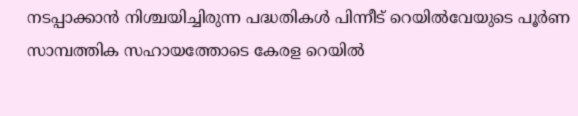നടപ്പാക്കാൻ നിശ്ചയിച്ചിരുന്ന പദ്ധതികൾ പിന്നീട് റെയിൽവേയുടെ പൂർണ സാമ്പത്തിക സഹായത്തോടെ കേരള റെയിൽ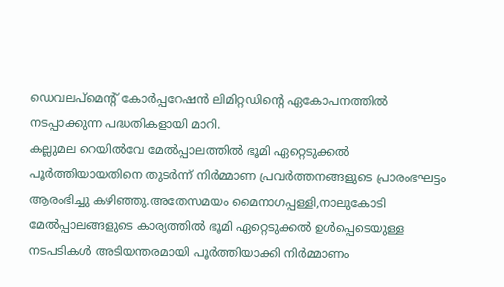ഡെവലപ്മെന്റ് കോർപ്പറേഷൻ ലിമിറ്റഡിന്റെ ഏകോപനത്തിൽ നടപ്പാക്കുന്ന പദ്ധതികളായി മാറി.
കല്ലുമല റെയിൽവേ മേൽപ്പാലത്തിൽ ഭൂമി ഏറ്റെടുക്കൽ പൂർത്തിയായതിനെ തുടർന്ന് നിർമ്മാണ പ്രവർത്തനങ്ങളുടെ പ്രാരംഭഘട്ടം ആരംഭിച്ചു കഴിഞ്ഞു.അതേസമയം മൈനാഗപ്പള്ളി,നാലുകോടി മേൽപ്പാലങ്ങളുടെ കാര്യത്തിൽ ഭൂമി ഏറ്റെടുക്കൽ ഉൾപ്പെടെയുള്ള നടപടികൾ അടിയന്തരമായി പൂർത്തിയാക്കി നിർമ്മാണം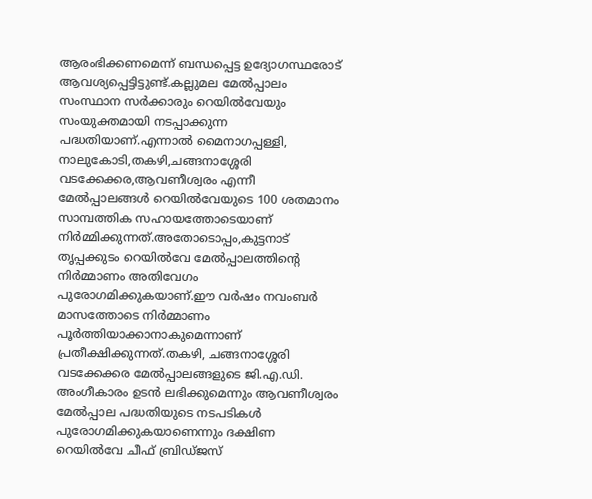ആരംഭിക്കണമെന്ന് ബന്ധപ്പെട്ട ഉദ്യോഗസ്ഥരോട് ആവശ്യപ്പെട്ടിട്ടുണ്ട്.കല്ലുമല മേൽപ്പാലം സംസ്ഥാന സർക്കാരും റെയിൽവേയും സംയുക്തമായി നടപ്പാക്കുന്ന പദ്ധതിയാണ്.എന്നാൽ മൈനാഗപ്പള്ളി, നാലുകോടി,തകഴി,ചങ്ങനാശ്ശേരി വടക്കേക്കര,ആവണീശ്വരം എന്നീ മേൽപ്പാലങ്ങൾ റെയിൽവേയുടെ 100 ശതമാനം സാമ്പത്തിക സഹായത്തോടെയാണ് നിർമ്മിക്കുന്നത്.അതോടൊപ്പം,കുട്ടനാട് തൃപ്പക്കുടം റെയിൽവേ മേൽപ്പാലത്തിന്റെ നിർമ്മാണം അതിവേഗം പുരോഗമിക്കുകയാണ്.ഈ വർഷം നവംബർ മാസത്തോടെ നിർമ്മാണം പൂർത്തിയാക്കാനാകുമെന്നാണ് പ്രതീക്ഷിക്കുന്നത്.തകഴി, ചങ്ങനാശ്ശേരി വടക്കേക്കര മേൽപ്പാലങ്ങളുടെ ജി.എ.ഡി. അംഗീകാരം ഉടൻ ലഭിക്കുമെന്നും ആവണീശ്വരം മേൽപ്പാല പദ്ധതിയുടെ നടപടികൾ പുരോഗമിക്കുകയാണെന്നും ദക്ഷിണ റെയിൽവേ ചീഫ് ബ്രിഡ്ജസ്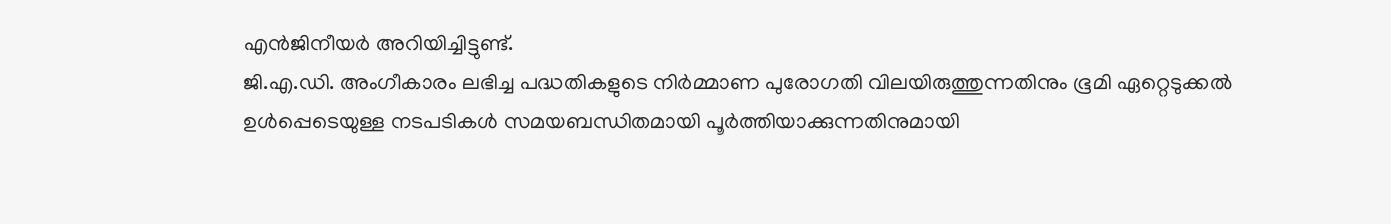എൻജിനീയർ അറിയിച്ചിട്ടുണ്ട്.
ജി.എ.ഡി. അംഗീകാരം ലഭിച്ച പദ്ധതികളുടെ നിർമ്മാണ പുരോഗതി വിലയിരുത്തുന്നതിനും ഭൂമി ഏറ്റെടുക്കൽ ഉൾപ്പെടെയുള്ള നടപടികൾ സമയബന്ധിതമായി പൂർത്തിയാക്കുന്നതിനുമായി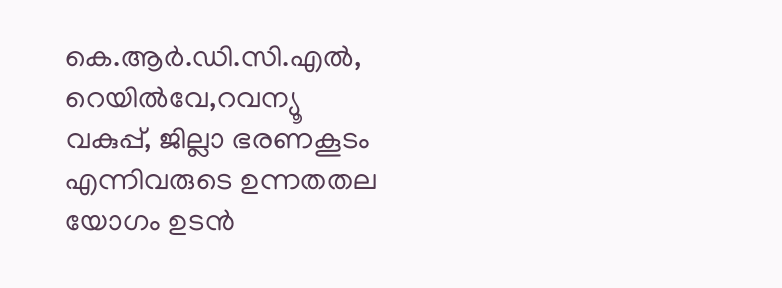കെ.ആർ.ഡി.സി.എൽ, റെയിൽവേ,റവന്യൂ വകുപ്പ്, ജില്ലാ ഭരണകൂടം എന്നിവരുടെ ഉന്നതതല യോഗം ഉടൻ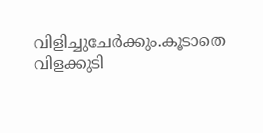വിളിച്ചുചേർക്കും.കൂടാതെ വിളക്കുടി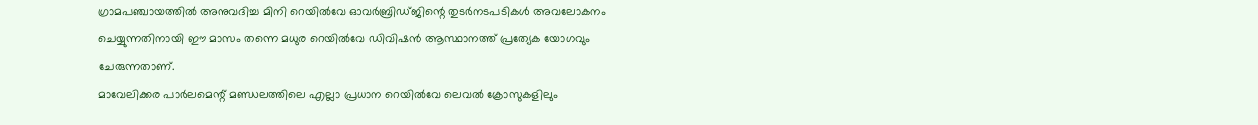ഗ്രാമപഞ്ചായത്തിൽ അനുവദിച്ച മിനി റെയിൽവേ ഓവർബ്രിഡ്ജിന്റെ തുടർനടപടികൾ അവലോകനം ചെയ്യുന്നതിനായി ഈ മാസം തന്നെ മധുര റെയിൽവേ ഡിവിഷൻ ആസ്ഥാനത്ത് പ്രത്യേക യോഗവും ചേരുന്നതാണ്.
മാവേലിക്കര പാർലമെന്റ് മണ്ഡലത്തിലെ എല്ലാ പ്രധാന റെയിൽവേ ലെവൽ ക്രോസുകളിലും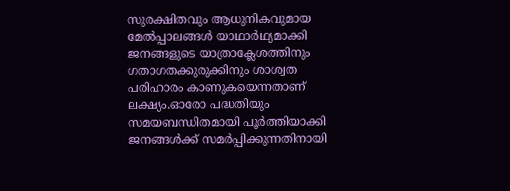സുരക്ഷിതവും ആധുനികവുമായ മേൽപ്പാലങ്ങൾ യാഥാർഥ്യമാക്കി ജനങ്ങളുടെ യാത്രാക്ലേശത്തിനും ഗതാഗതക്കുരുക്കിനും ശാശ്വത പരിഹാരം കാണുകയെന്നതാണ് ലക്ഷ്യം.ഓരോ പദ്ധതിയും സമയബന്ധിതമായി പൂർത്തിയാക്കി ജനങ്ങൾക്ക് സമർപ്പിക്കുന്നതിനായി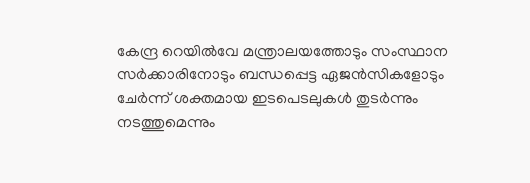കേന്ദ്ര റെയിൽവേ മന്ത്രാലയത്തോടും സംസ്ഥാന സർക്കാരിനോടും ബന്ധപ്പെട്ട ഏജൻസികളോടും ചേർന്ന് ശക്തമായ ഇടപെടലുകൾ തുടർന്നും നടത്തുമെന്നും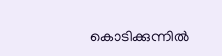കൊടിക്കുന്നിൽ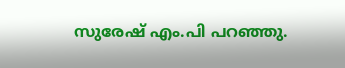സുരേഷ് എം.പി പറഞ്ഞു.